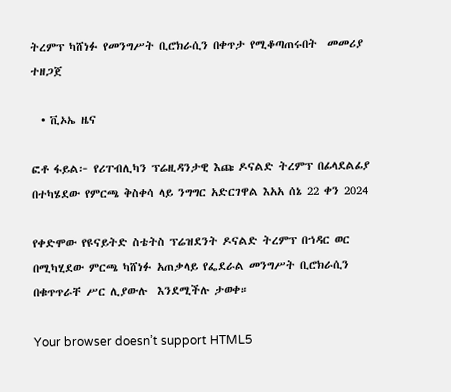ትረምፕ ካሸነፉ የመንግሥት ቢሮክራሲን በቀጥታ የሚቆጣጠሩበት  መመሪያ  ተዘጋጀ

  • ቪኦኤ ዜና

ፎቶ ፋይል፦ የሪፐብሊካን ፕሬዚዳንታዊ እጩ ዶናልድ ትረምፕ በፊላደልፊያ በተካሄደው የምርጫ ቅስቀሳ ላይ ንግግር አድርገዋል እአአ ሰኔ 22 ቀን 2024

የቀድሞው የዩናይትድ ስቴትስ ፕሬዝደንት ዶናልድ ትረምፕ በኀዳር ወር በሚካሂደው ምርጫ ካሸነፉ አጠቃላይ የፌደራል መንግሥት ቢሮክራሲን በቁጥጥራቸ ሥር ሊያውሉ  እንደሚችሉ ታወቀ።

Your browser doesn’t support HTML5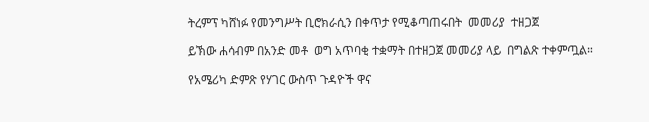ትረምፕ ካሸነፉ የመንግሥት ቢሮክራሲን በቀጥታ የሚቆጣጠሩበት  መመሪያ  ተዘጋጀ

ይኽው ሐሳብም በአንድ መቶ  ወግ አጥባቂ ተቋማት በተዘጋጀ መመሪያ ላይ  በግልጽ ተቀምጧል።

የአሜሪካ ድምጽ የሃገር ውስጥ ጉዳዮች ዋና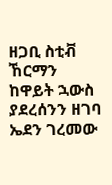ዘጋቢ ስቲቭ ኸርማን ከዋይት ኋውስ ያደረሰንን ዘገባ ኤደን ገረመው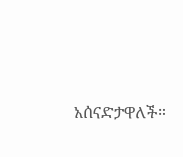አሰናድታዋለች።